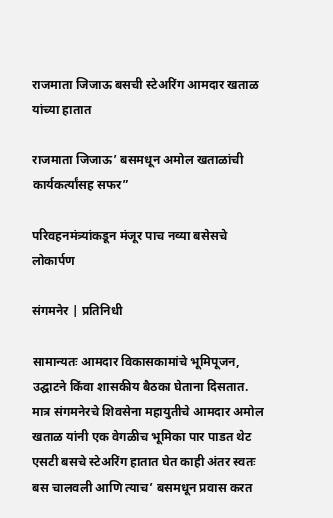राजमाता जिजाऊ बसची स्टेअरिंग आमदार खताळ यांच्या हातात

राजमाता जिजाऊ’ बसमधून अमोल खताळांची कार्यकर्त्यांसह सफर”

परिवहनमंत्र्यांकडून मंजूर पाच नव्या बसेसचे लोकार्पण

संगमनेर | प्रतिनिधी

सामान्यतः आमदार विकासकामांचे भूमिपूजन, उद्घाटने किंवा शासकीय बैठका घेताना दिसतात. मात्र संगमनेरचे शिवसेना महायुतीचे आमदार अमोल खताळ यांनी एक वेगळीच भूमिका पार पाडत थेट एसटी बसचे स्टेअरिंग हातात घेत काही अंतर स्वतः बस चालवली आणि त्याच’ बसमधून प्रवास करत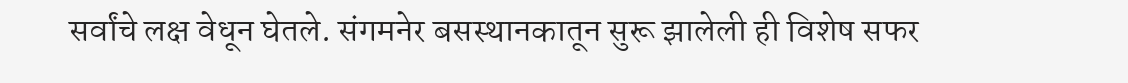सर्वांचे लक्ष वेधून घेतले. संगमनेर बसस्थानकातून सुरू झालेली ही विशेष सफर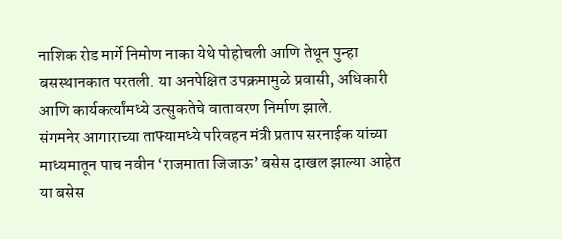नाशिक रोड मार्गे निमोण नाका येथे पोहोचली आणि तेथून पुन्हा बसस्थानकात परतली. या अनपेक्षित उपक्रमामुळे प्रवासी, अधिकारी आणि कार्यकर्त्यांमध्ये उत्सुकतेचे वातावरण निर्माण झाले.
संगमनेर आगाराच्या ताफ्यामध्ये परिवहन मंत्री प्रताप सरनाईक यांच्या माध्यमातून पाच नवीन ‘राजमाता जिजाऊ’ बसेस दाखल झाल्या आहेत या बसेस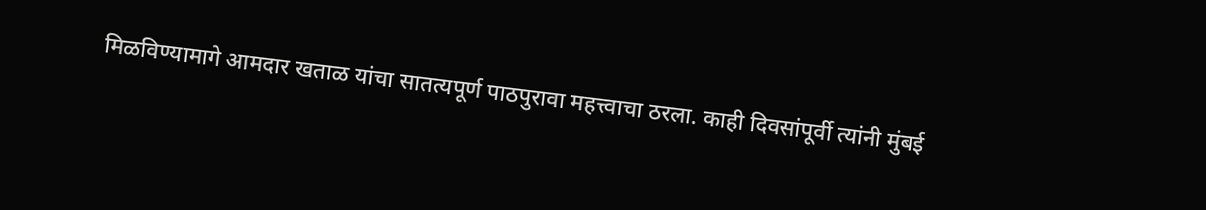मिळविण्यामागे आमदार खताळ यांचा सातत्यपूर्ण पाठपुरावा महत्त्वाचा ठरला. काही दिवसांपूर्वी त्यांनी मुंबई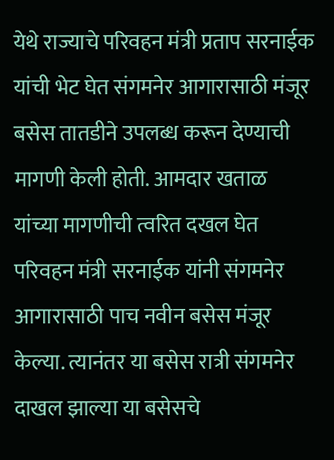येथे राज्याचे परिवहन मंत्री प्रताप सरनाईक यांची भेट घेत संगमनेर आगारासाठी मंजूर बसेस तातडीने उपलब्ध करून देण्याची मागणी केली होती. आमदार खताळ यांच्या मागणीची त्वरित दखल घेत परिवहन मंत्री सरनाईक यांनी संगमनेर आगारासाठी पाच नवीन बसेस मंजूर केल्या. त्यानंतर या बसेस रात्री संगमनेर दाखल झाल्या या बसेसचे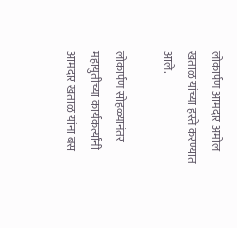लोकार्पण आमदार अमोल खताळ यांच्या हस्ते करण्यात आले.

लोकार्पण सोहळ्यानंतर महायुतीच्या कार्यकर्त्यांनी आमदार खताळ यांना बस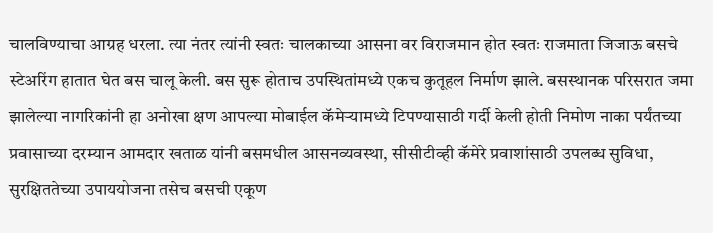चालविण्याचा आग्रह धरला. त्या नंतर त्यांनी स्वतः चालकाच्या आसना वर विराजमान होत स्वतः राजमाता जिजाऊ बसचे स्टेअरिंग हातात घेत बस चालू केली. बस सुरू होताच उपस्थितांमध्ये एकच कुतूहल निर्माण झाले. बसस्थानक परिसरात जमा झालेल्या नागरिकांनी हा अनोखा क्षण आपल्या मोबाईल कॅमेऱ्यामध्ये टिपण्यासाठी गर्दी केली होती निमोण नाका पर्यंतच्या प्रवासाच्या दरम्यान आमदार खताळ यांनी बसमधील आसनव्यवस्था, सीसीटीव्ही कॅमेरे प्रवाशांसाठी उपलब्ध सुविधा, सुरक्षिततेच्या उपाययोजना तसेच बसची एकूण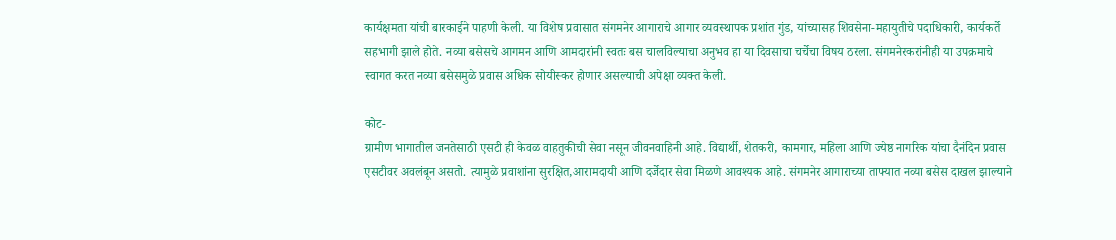कार्यक्षमता यांची बारकाईने पाहणी केली. या विशेष प्रवासात संगमनेर आगाराचे आगार व्यवस्थापक प्रशांत गुंड, यांच्यासह शिवसेना-महायुतीचे पदाधिकारी, कार्यकर्ते सहभागी झाले होते. नव्या बसेसचे आगमन आणि आमदारांनी स्वतः बस चालविल्याचा अनुभव हा या दिवसाचा चर्चेचा विषय ठरला. संगमनेरकरांनीही या उपक्रमाचे स्वागत करत नव्या बसेसमुळे प्रवास अधिक सोयीस्कर होणार असल्याची अपेक्षा व्यक्त केली.

कोट-
ग्रामीण भागातील जनतेसाठी एसटी ही केवळ वाहतुकीची सेवा नसून जीवनवाहिनी आहे. विद्यार्थी, शेतकरी, कामगार, महिला आणि ज्येष्ठ नागरिक यांचा दैनंदिन प्रवास एसटीवर अवलंबून असतो. त्यामुळे प्रवाशांना सुरक्षित,आरामदायी आणि दर्जेदार सेवा मिळणे आवश्यक आहे. संगमनेर आगाराच्या ताफ्यात नव्या बसेस दाखल झाल्याने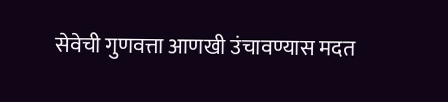सेवेची गुणवत्ता आणखी उंचावण्यास मदत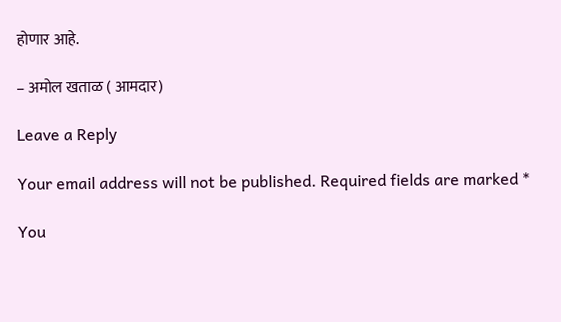होणार आहे.

– अमोल खताळ ( आमदार)

Leave a Reply

Your email address will not be published. Required fields are marked *

You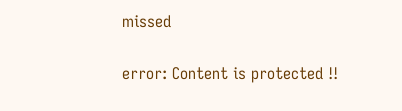missed

error: Content is protected !!